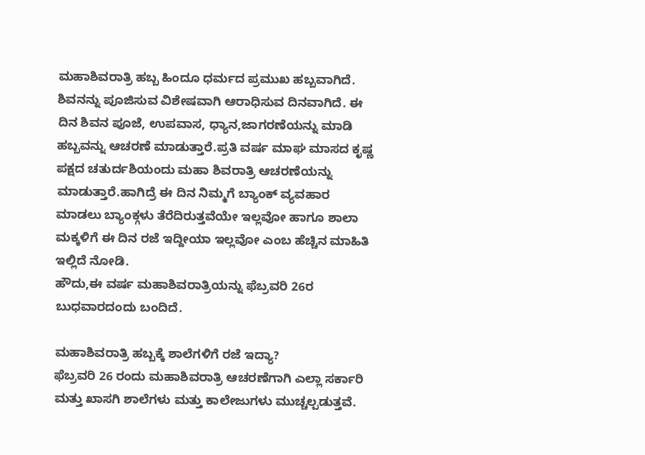ಮಹಾಶಿವರಾತ್ರಿ ಹಬ್ಬ ಹಿಂದೂ ಧರ್ಮದ ಪ್ರಮುಖ ಹಬ್ಬವಾಗಿದೆ. ಶಿವನನ್ನು ಪೂಜಿಸುವ ವಿಶೇಷವಾಗಿ ಆರಾಧಿಸುವ ದಿನವಾಗಿದೆ. ಈ ದಿನ ಶಿವನ ಪೂಜೆ, ಉಪವಾಸ, ಧ್ಯಾನ,ಜಾಗರಣೆಯನ್ನು ಮಾಡಿ ಹಬ್ಬವನ್ನು ಆಚರಣೆ ಮಾಡುತ್ತಾರೆ.ಪ್ರತಿ ವರ್ಷ ಮಾಘ ಮಾಸದ ಕೃಷ್ಣ ಪಕ್ಷದ ಚತುರ್ದಶಿಯಂದು ಮಹಾ ಶಿವರಾತ್ರಿ ಆಚರಣೆಯನ್ನು ಮಾಡುತ್ತಾರೆ.ಹಾಗಿದ್ರೆ ಈ ದಿನ ನಿಮ್ಮಗೆ ಬ್ಯಾಂಕ್ ವ್ಯವಹಾರ ಮಾಡಲು ಬ್ಯಾಂಕ್ಗಳು ತೆರೆದಿರುತ್ತವೆಯೇ ಇಲ್ಲವೋ ಹಾಗೂ ಶಾಲಾ ಮಕ್ಕಳಿಗೆ ಈ ದಿನ ರಜೆ ಇದ್ದೀಯಾ ಇಲ್ಲವೋ ಎಂಬ ಹೆಚ್ಚಿನ ಮಾಹಿತಿ ಇಲ್ಲಿದೆ ನೋಡಿ.
ಹೌದು,ಈ ವರ್ಷ ಮಹಾಶಿವರಾತ್ರಿಯನ್ನು ಫೆಬ್ರವರಿ 26ರ ಬುಧವಾರದಂದು ಬಂದಿದೆ.

ಮಹಾಶಿವರಾತ್ರಿ ಹಬ್ಬಕ್ಕೆ ಶಾಲೆಗಳಿಗೆ ರಜೆ ಇದ್ಯಾ?
ಫೆಬ್ರವರಿ 26 ರಂದು ಮಹಾಶಿವರಾತ್ರಿ ಆಚರಣೆಗಾಗಿ ಎಲ್ಲಾ ಸರ್ಕಾರಿ ಮತ್ತು ಖಾಸಗಿ ಶಾಲೆಗಳು ಮತ್ತು ಕಾಲೇಜುಗಳು ಮುಚ್ಚಲ್ಪಡುತ್ತವೆ.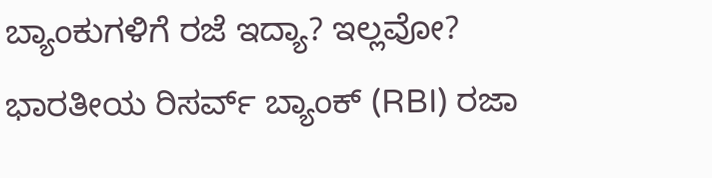ಬ್ಯಾಂಕುಗಳಿಗೆ ರಜೆ ಇದ್ಯಾ? ಇಲ್ಲವೋ?
ಭಾರತೀಯ ರಿಸರ್ವ್ ಬ್ಯಾಂಕ್ (RBI) ರಜಾ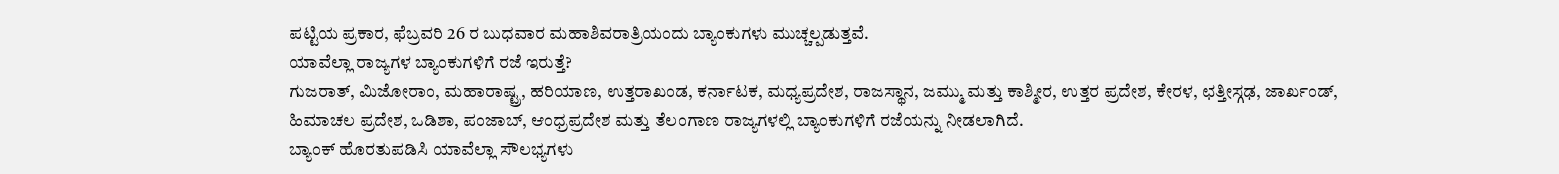ಪಟ್ಟಿಯ ಪ್ರಕಾರ, ಫೆಬ್ರವರಿ 26 ರ ಬುಧವಾರ ಮಹಾಶಿವರಾತ್ರಿಯಂದು ಬ್ಯಾಂಕುಗಳು ಮುಚ್ಚಲ್ಪಡುತ್ತವೆ.
ಯಾವೆಲ್ಲಾ ರಾಜ್ಯಗಳ ಬ್ಯಾಂಕುಗಳಿಗೆ ರಜೆ ಇರುತ್ತೆ?
ಗುಜರಾತ್, ಮಿಜೋರಾಂ, ಮಹಾರಾಷ್ಟ್ರ, ಹರಿಯಾಣ, ಉತ್ತರಾಖಂಡ, ಕರ್ನಾಟಕ, ಮಧ್ಯಪ್ರದೇಶ, ರಾಜಸ್ಥಾನ, ಜಮ್ಮು ಮತ್ತು ಕಾಶ್ಮೀರ, ಉತ್ತರ ಪ್ರದೇಶ, ಕೇರಳ, ಛತ್ತೀಸ್ಗಢ, ಜಾರ್ಖಂಡ್, ಹಿಮಾಚಲ ಪ್ರದೇಶ, ಒಡಿಶಾ, ಪಂಜಾಬ್, ಆಂಧ್ರಪ್ರದೇಶ ಮತ್ತು ತೆಲಂಗಾಣ ರಾಜ್ಯಗಳಲ್ಲಿ ಬ್ಯಾಂಕುಗಳಿಗೆ ರಜೆಯನ್ನು ನೀಡಲಾಗಿದೆ.
ಬ್ಯಾಂಕ್ ಹೊರತುಪಡಿಸಿ ಯಾವೆಲ್ಲಾ ಸೌಲಭ್ಯಗಳು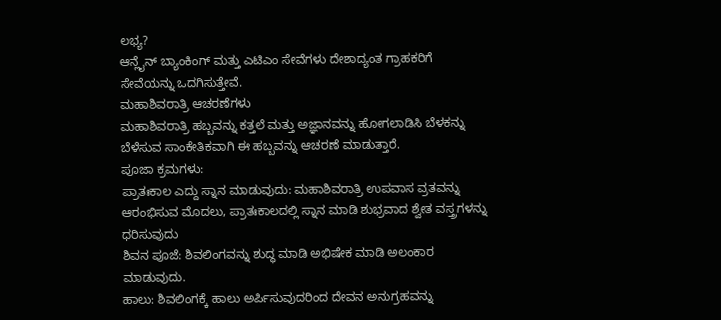ಲಭ್ಯ?
ಆನ್ಲೈನ್ ಬ್ಯಾಂಕಿಂಗ್ ಮತ್ತು ಎಟಿಎಂ ಸೇವೆಗಳು ದೇಶಾದ್ಯಂತ ಗ್ರಾಹಕರಿಗೆ ಸೇವೆಯನ್ನು ಒದಗಿಸುತ್ತೇವೆ.
ಮಹಾಶಿವರಾತ್ರಿ ಆಚರಣೆಗಳು
ಮಹಾಶಿವರಾತ್ರಿ ಹಬ್ಬವನ್ನು ಕತ್ತಲೆ ಮತ್ತು ಅಜ್ಞಾನವನ್ನು ಹೋಗಲಾಡಿಸಿ ಬೆಳಕನ್ನು ಬೆಳೆಸುವ ಸಾಂಕೇತಿಕವಾಗಿ ಈ ಹಬ್ಬವನ್ನು ಆಚರಣೆ ಮಾಡುತ್ತಾರೆ.
ಪೂಜಾ ಕ್ರಮಗಳು:
ಪ್ರಾತಃಕಾಲ ಎದ್ದು ಸ್ನಾನ ಮಾಡುವುದು: ಮಹಾಶಿವರಾತ್ರಿ ಉಪವಾಸ ವ್ರತವನ್ನು ಆರಂಭಿಸುವ ಮೊದಲು, ಪ್ರಾತಃಕಾಲದಲ್ಲಿ ಸ್ನಾನ ಮಾಡಿ ಶುಭ್ರವಾದ ಶ್ವೇತ ವಸ್ತ್ರಗಳನ್ನು ಧರಿಸುವುದು
ಶಿವನ ಪೂಜೆ: ಶಿವಲಿಂಗವನ್ನು ಶುದ್ಧ ಮಾಡಿ ಅಭಿಷೇಕ ಮಾಡಿ ಅಲಂಕಾರ ಮಾಡುವುದು.
ಹಾಲು: ಶಿವಲಿಂಗಕ್ಕೆ ಹಾಲು ಅರ್ಪಿಸುವುದರಿಂದ ದೇವನ ಅನುಗ್ರಹವನ್ನು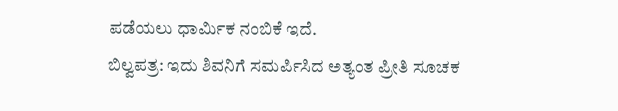ಪಡೆಯಲು ಧಾರ್ಮಿಕ ನಂಬಿಕೆ ಇದೆ.
ಬಿಲ್ವಪತ್ರ: ಇದು ಶಿವನಿಗೆ ಸಮರ್ಪಿಸಿದ ಅತ್ಯಂತ ಪ್ರೀತಿ ಸೂಚಕ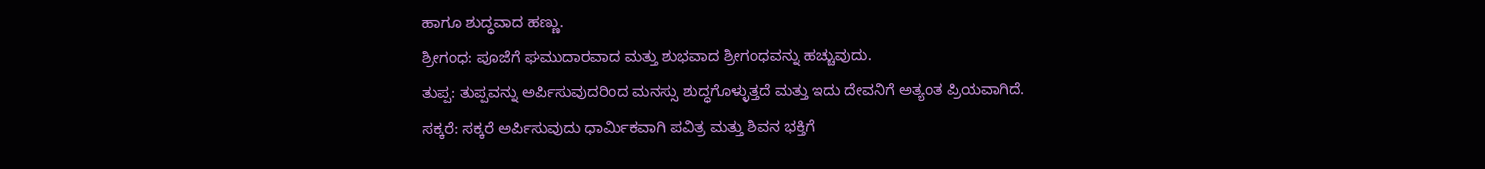ಹಾಗೂ ಶುದ್ಧವಾದ ಹಣ್ಣು.
ಶ್ರೀಗಂಧ: ಪೂಜೆಗೆ ಘಮುದಾರವಾದ ಮತ್ತು ಶುಭವಾದ ಶ್ರೀಗಂಧವನ್ನು ಹಚ್ಚುವುದು.
ತುಪ್ಪ: ತುಪ್ಪವನ್ನು ಅರ್ಪಿಸುವುದರಿಂದ ಮನಸ್ಸು ಶುದ್ಧಗೊಳ್ಳುತ್ತದೆ ಮತ್ತು ಇದು ದೇವನಿಗೆ ಅತ್ಯಂತ ಪ್ರಿಯವಾಗಿದೆ.
ಸಕ್ಕರೆ: ಸಕ್ಕರೆ ಅರ್ಪಿಸುವುದು ಧಾರ್ಮಿಕವಾಗಿ ಪವಿತ್ರ ಮತ್ತು ಶಿವನ ಭಕ್ತಿಗೆ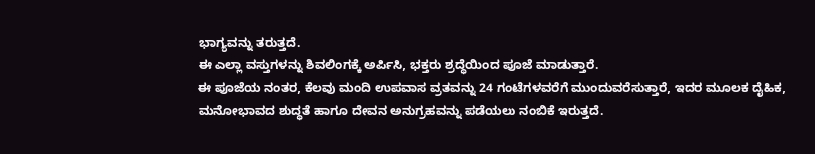ಭಾಗ್ಯವನ್ನು ತರುತ್ತದೆ.
ಈ ಎಲ್ಲಾ ವಸ್ತುಗಳನ್ನು ಶಿವಲಿಂಗಕ್ಕೆ ಅರ್ಪಿಸಿ, ಭಕ್ತರು ಶ್ರದ್ಧೆಯಿಂದ ಪೂಜೆ ಮಾಡುತ್ತಾರೆ.
ಈ ಪೂಜೆಯ ನಂತರ, ಕೆಲವು ಮಂದಿ ಉಪವಾಸ ವ್ರತವನ್ನು 24 ಗಂಟೆಗಳವರೆಗೆ ಮುಂದುವರೆಸುತ್ತಾರೆ, ಇದರ ಮೂಲಕ ದೈಹಿಕ, ಮನೋಭಾವದ ಶುದ್ಧತೆ ಹಾಗೂ ದೇವನ ಅನುಗ್ರಹವನ್ನು ಪಡೆಯಲು ನಂಬಿಕೆ ಇರುತ್ತದೆ.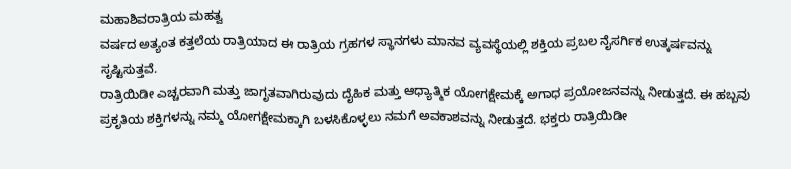ಮಹಾಶಿವರಾತ್ರಿಯ ಮಹತ್ವ
ವರ್ಷದ ಅತ್ಯಂತ ಕತ್ತಲೆಯ ರಾತ್ರಿಯಾದ ಈ ರಾತ್ರಿಯ ಗ್ರಹಗಳ ಸ್ಥಾನಗಳು ಮಾನವ ವ್ಯವಸ್ಥೆಯಲ್ಲಿ ಶಕ್ತಿಯ ಪ್ರಬಲ ನೈಸರ್ಗಿಕ ಉತ್ಕರ್ಷವನ್ನು ಸೃಷ್ಟಿಸುತ್ತವೆ.
ರಾತ್ರಿಯಿಡೀ ಎಚ್ಚರವಾಗಿ ಮತ್ತು ಜಾಗೃತವಾಗಿರುವುದು ದೈಹಿಕ ಮತ್ತು ಆಧ್ಯಾತ್ಮಿಕ ಯೋಗಕ್ಷೇಮಕ್ಕೆ ಅಗಾಧ ಪ್ರಯೋಜನವನ್ನು ನೀಡುತ್ತದೆ. ಈ ಹಬ್ಬವು ಪ್ರಕೃತಿಯ ಶಕ್ತಿಗಳನ್ನು ನಮ್ಮ ಯೋಗಕ್ಷೇಮಕ್ಕಾಗಿ ಬಳಸಿಕೊಳ್ಳಲು ನಮಗೆ ಅವಕಾಶವನ್ನು ನೀಡುತ್ತದೆ. ಭಕ್ತರು ರಾತ್ರಿಯಿಡೀ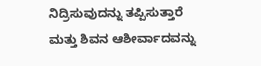ನಿದ್ರಿಸುವುದನ್ನು ತಪ್ಪಿಸುತ್ತಾರೆ ಮತ್ತು ಶಿವನ ಆಶೀರ್ವಾದವನ್ನು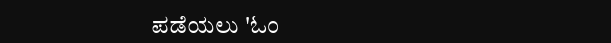ಪಡೆಯಲು 'ಓಂ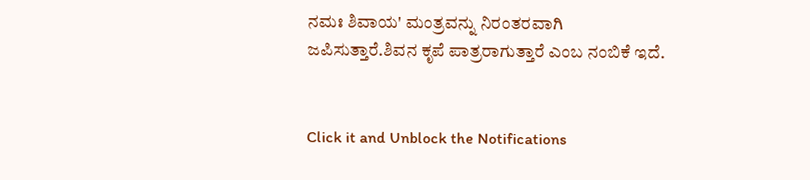ನಮಃ ಶಿವಾಯ' ಮಂತ್ರವನ್ನು ನಿರಂತರವಾಗಿ ಜಪಿಸುತ್ತಾರೆ.ಶಿವನ ಕೃಪೆ ಪಾತ್ರರಾಗುತ್ತಾರೆ ಎಂಬ ನಂಬಿಕೆ ಇದೆ.


Click it and Unblock the Notifications